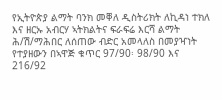የኢትዮጵያ ልማት ባንክ መቐለ ዲስትሪክት ለኪዳነ ተክለ እና ዘርኡ አብርሃ ኣትክልትና ፍራፍሬ እርሻ ልማት ሕ/ሽ/ማሕበር ለሰጠው ብድር አመላለስ በመያዣነት የተያዘውን በኣዋጅ ቁጥር 97/90፡ 98/90 እና 216/92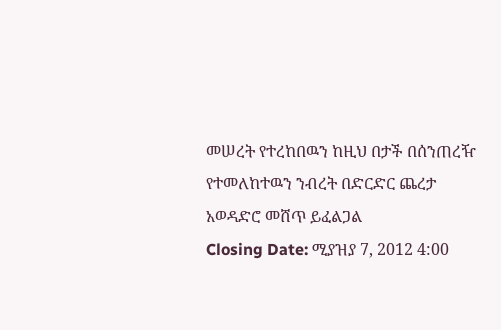መሠረት የተረከበዉን ከዚህ በታች በሰንጠረዥ የተመለከተዉን ንብረት በድርድር ጨረታ አወዳድሮ መሸጥ ይፈልጋል
Closing Date: ሚያዝያ 7, 2012 4:00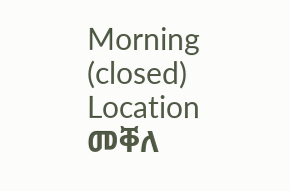Morning (closed)
Location መቐለ